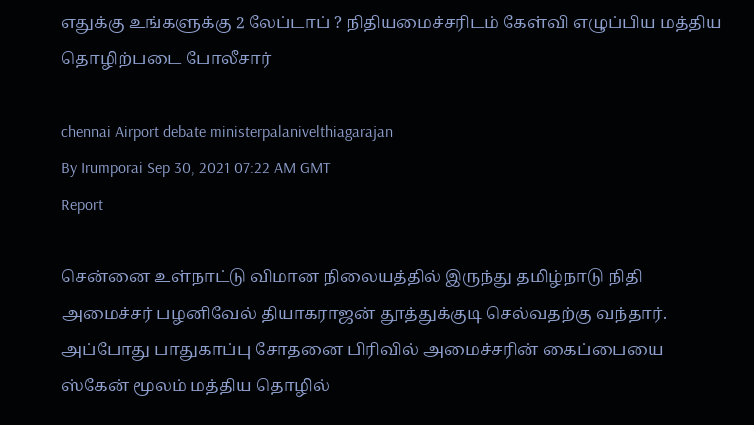எதுக்கு உங்களுக்கு 2 லேப்டாப் ? நிதியமைச்சரிடம் கேள்வி எழுப்பிய மத்திய தொழிற்படை போலீசார்

chennai Airport debate ministerpalanivelthiagarajan
By Irumporai Sep 30, 2021 07:22 AM GMT
Report

சென்னை உள்நாட்டு விமான நிலையத்தில் இருந்து தமிழ்நாடு நிதி அமைச்சர் பழனிவேல் தியாகராஜன் தூத்துக்குடி செல்வதற்கு வந்தார். அப்போது பாதுகாப்பு சோதனை பிரிவில் அமைச்சரின் கைப்பையை ஸ்கேன் மூலம் மத்திய தொழில்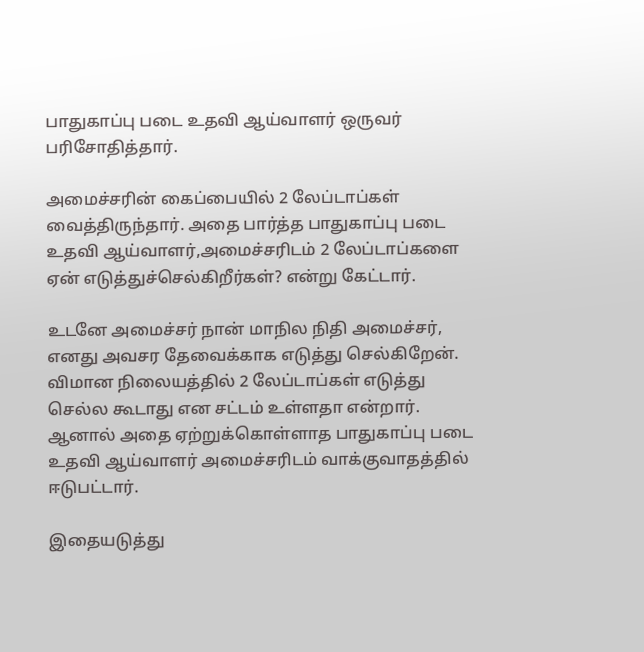பாதுகாப்பு படை உதவி ஆய்வாளர் ஒருவர் பரிசோதித்தார்.

அமைச்சரின் கைப்பையில் 2 லேப்டாப்கள் வைத்திருந்தார். அதை பார்த்த பாதுகாப்பு படை உதவி ஆய்வாளர்,அமைச்சரிடம் 2 லேப்டாப்களை ஏன் எடுத்துச்செல்கிறீர்கள்? என்று கேட்டார்.

உடனே அமைச்சர் நான் மாநில நிதி அமைச்சர், எனது அவசர தேவைக்காக எடுத்து செல்கிறேன். விமான நிலையத்தில் 2 லேப்டாப்கள் எடுத்து செல்ல கூடாது என சட்டம் உள்ளதா என்றார். ஆனால் அதை ஏற்றுக்கொள்ளாத பாதுகாப்பு படை உதவி ஆய்வாளர் அமைச்சரிடம் வாக்குவாதத்தில் ஈடுபட்டார்.

இதையடுத்து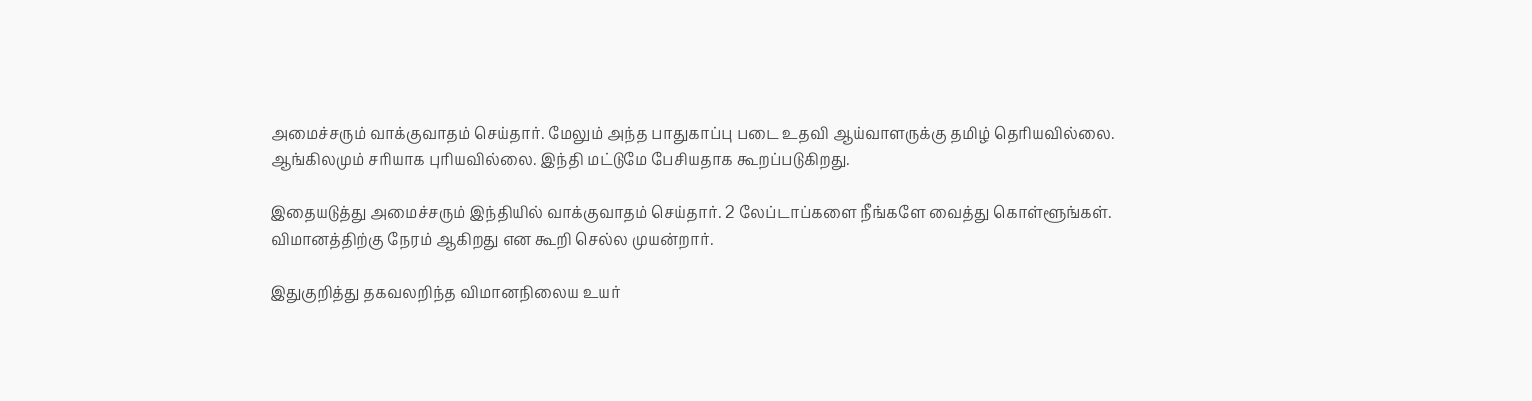அமைச்சரும் வாக்குவாதம் செய்தார். மேலும் அந்த பாதுகாப்பு படை உதவி ஆய்வாளருக்கு தமிழ் தெரியவில்லை. ஆங்கிலமும் சரியாக புரியவில்லை. இந்தி மட்டுமே பேசியதாக கூறப்படுகிறது.

இதையடுத்து அமைச்சரும் இந்தியில் வாக்குவாதம் செய்தார். 2 லேப்டாப்களை நீங்களே வைத்து கொள்ளூங்கள். விமானத்திற்கு நேரம் ஆகிறது என கூறி செல்ல முயன்றார்.

இதுகுறித்து தகவலறிந்த விமானநிலைய உயர்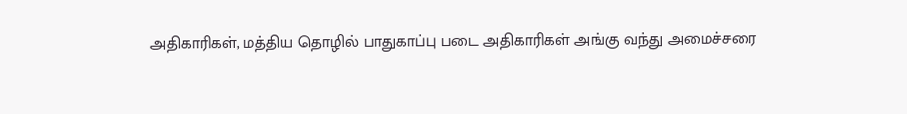அதிகாரிகள், மத்திய தொழில் பாதுகாப்பு படை அதிகாரிகள் அங்கு வந்து அமைச்சரை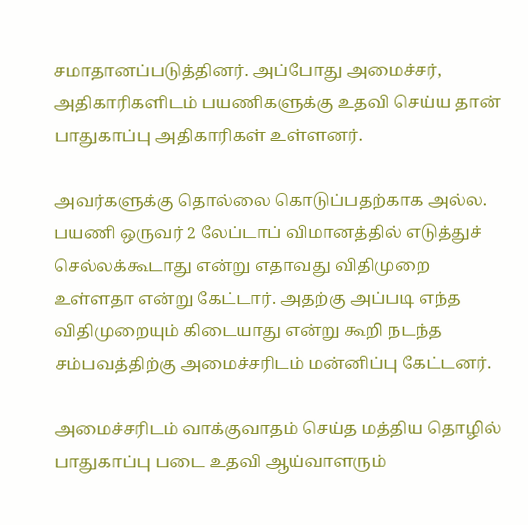சமாதானப்படுத்தினர். அப்போது அமைச்சர், அதிகாரிகளிடம் பயணிகளுக்கு உதவி செய்ய தான் பாதுகாப்பு அதிகாரிகள் உள்ளனர்.

அவர்களுக்கு தொல்லை கொடுப்பதற்காக அல்ல. பயணி ஒருவர் 2 லேப்டாப் விமானத்தில் எடுத்துச் செல்லக்கூடாது என்று எதாவது விதிமுறை உள்ளதா என்று கேட்டார். அதற்கு அப்படி எந்த விதிமுறையும் கிடையாது என்று கூறி நடந்த சம்பவத்திற்கு அமைச்சரிடம் மன்னிப்பு கேட்டனர்.

அமைச்சரிடம் வாக்குவாதம் செய்த மத்திய தொழில் பாதுகாப்பு படை உதவி ஆய்வாளரும்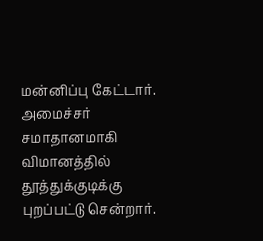மன்னிப்பு கேட்டார். அமைச்சர் சமாதானமாகி விமானத்தில் தூத்துக்குடிக்கு புறப்பட்டு சென்றார்.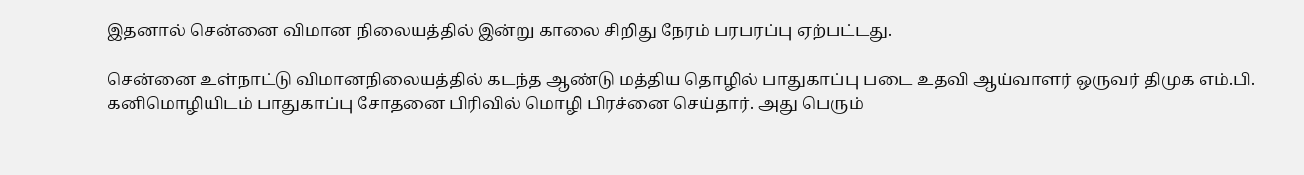இதனால் சென்னை விமான நிலையத்தில் இன்று காலை சிறிது நேரம் பரபரப்பு ஏற்பட்டது.

சென்னை உள்நாட்டு விமானநிலையத்தில் கடந்த ஆண்டு மத்திய தொழில் பாதுகாப்பு படை உதவி ஆய்வாளர் ஒருவர் திமுக எம்.பி. கனிமொழியிடம் பாதுகாப்பு சோதனை பிரிவில் மொழி பிரச்னை செய்தார். அது பெரும்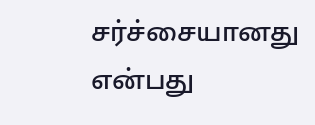சர்ச்சையானது என்பது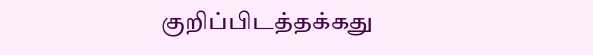குறிப்பிடத்தக்கது